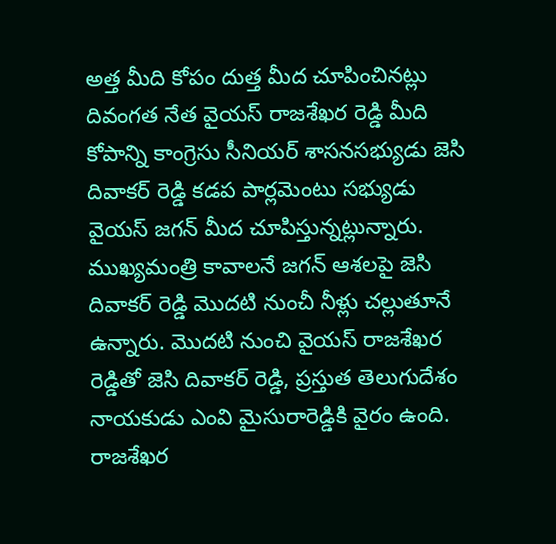అత్త మీది కోపం దుత్త మీద చూపించినట్లు దివంగత నేత వైయస్ రాజశేఖర రెడ్డి మీది కోపాన్ని కాంగ్రెసు సీనియర్ శాసనసభ్యుడు జెసి దివాకర్ రెడ్డి కడప పార్లమెంటు సభ్యుడు వైయస్ జగన్ మీద చూపిస్తున్నట్లున్నారు. ముఖ్యమంత్రి కావాలనే జగన్ ఆశలపై జెసి దివాకర్ రెడ్డి మొదటి నుంచీ నీళ్లు చల్లుతూనే ఉన్నారు. మొదటి నుంచి వైయస్ రాజశేఖర రెడ్డితో జెసి దివాకర్ రెడ్డి, ప్రస్తుత తెలుగుదేశం నాయకుడు ఎంవి మైసురారెడ్డికి వైరం ఉంది. రాజశేఖర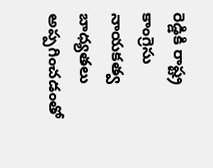రెడ్డికి రాష్ట్ర కాంగ్రెసు నాయకత్వ బాధ్యతలు అప్పగించడంతో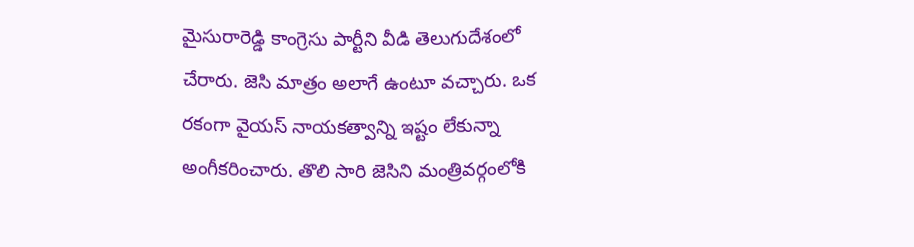మైసురారెడ్డి కాంగ్రెసు పార్టీని వీడి తెలుగుదేశంలో చేరారు. జెసి మాత్రం అలాగే ఉంటూ వచ్చారు. ఒక రకంగా వైయస్ నాయకత్వాన్ని ఇష్టం లేకున్నా అంగీకరించారు. తొలి సారి జెసిని మంత్రివర్గంలోకి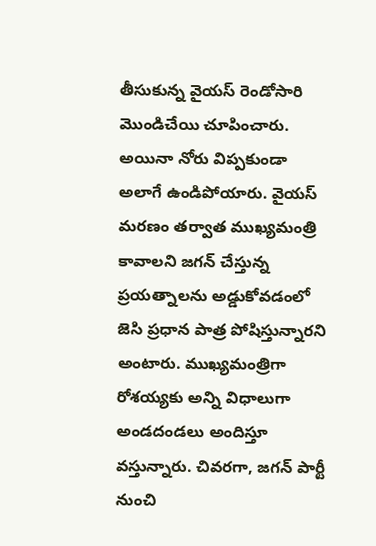తీసుకున్న వైయస్ రెండోసారి మొండిచేయి చూపించారు. అయినా నోరు విప్పకుండా అలాగే ఉండిపోయారు. వైయస్ మరణం తర్వాత ముఖ్యమంత్రి కావాలని జగన్ చేస్తున్న ప్రయత్నాలను అడ్డుకోవడంలో జెసి ప్రధాన పాత్ర పోషిస్తున్నారని అంటారు. ముఖ్యమంత్రిగా రోశయ్యకు అన్ని విధాలుగా అండదండలు అందిస్తూ వస్తున్నారు. చివరగా, జగన్ పార్టీ నుంచి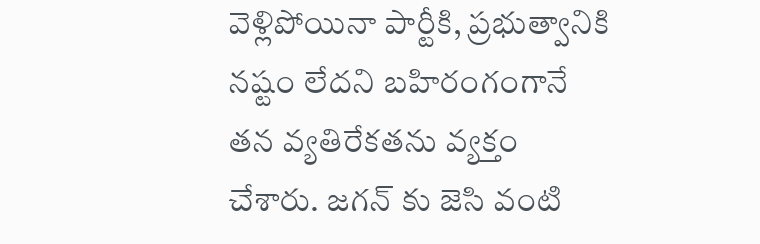వెళ్లిపోయినా పార్టీకి, ప్రభుత్వానికి నష్టం లేదని బహిరంగంగానే తన వ్యతిరేకతను వ్యక్తం చేశారు. జగన్ కు జెసి వంటి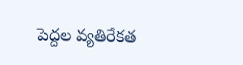పెద్దల వ్యతిరేకత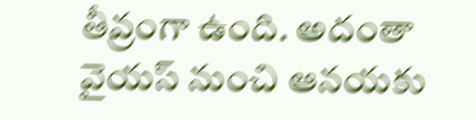తీవ్రంగా ఉంది. అదంతా వైయస్ నుంచి ఆనయకు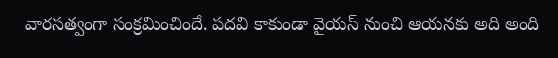వారసత్వంగా సంక్రమించిందే. పదవి కాకుండా వైయస్ నుంచి ఆయనకు అది అంది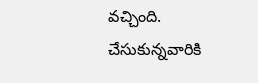వచ్చింది. చేసుకున్నవారికి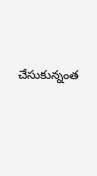చేసుకున్నంత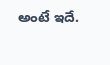అంటే ఇదే.